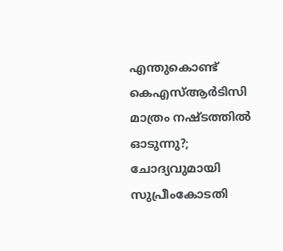എന്തുകൊണ്ട് കെഎസ്ആര്‍ടിസി മാത്രം നഷ്ടത്തില്‍ ഓടുന്നു?; ചോദ്യവുമായി സുപ്രീംകോടതി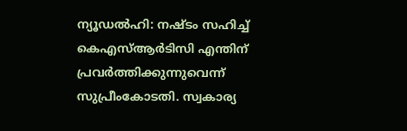ന്യൂഡല്‍ഹി: നഷ്ടം സഹിച്ച് കെഎസ്ആര്‍ടിസി എന്തിന് പ്രവര്‍ത്തിക്കുന്നുവെന്ന് സുപ്രീംകോടതി. സ്വകാര്യ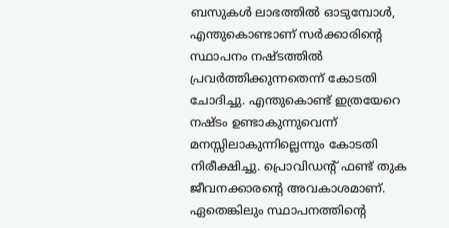ബസുകള്‍ ലാഭത്തില്‍ ഓടുമ്പോള്‍, എന്തുകൊണ്ടാണ് സര്‍ക്കാരിന്റെ സ്ഥാപനം നഷ്ടത്തില്‍ പ്രവര്‍ത്തിക്കുന്നതെന്ന് കോടതി ചോദിച്ചു. എന്തുകൊണ്ട് ഇത്രയേറെ നഷ്ടം ഉണ്ടാകുന്നുവെന്ന് മനസ്സിലാകുന്നില്ലെന്നും കോടതി നിരീക്ഷിച്ചു. പ്രൊവിഡന്റ് ഫണ്ട് തുക ജീവനക്കാരന്റെ അവകാശമാണ്. ഏതെങ്കിലും സ്ഥാപനത്തിന്റെ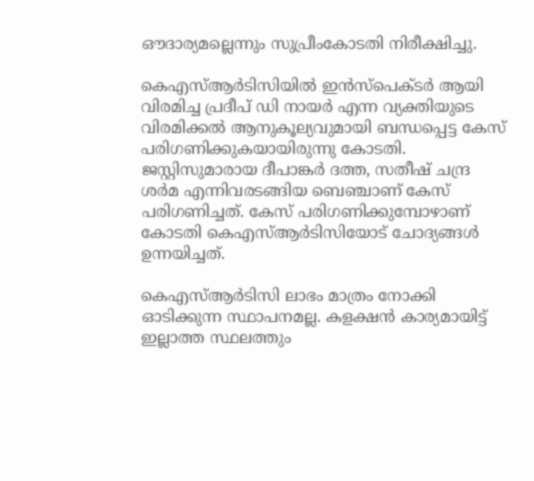ഔദാര്യമല്ലെന്നും സുപ്രീംകോടതി നിരീക്ഷിച്ചു.

കെഎസ്ആര്‍ടിസിയില്‍ ഇന്‍സ്‌പെക്ടര്‍ ആയി വിരമിച്ച പ്രദീപ് ഡി നായര്‍ എന്ന വ്യക്തിയുടെ വിരമിക്കല്‍ ആനുകൂല്യവുമായി ബന്ധപ്പെട്ട കേസ് പരിഗണിക്കുകയായിരുന്നു കോടതി. ജസ്റ്റിസുമാരായ ദീപാങ്കര്‍ ദത്ത, സതീഷ് ചന്ദ്ര ശര്‍മ എന്നിവരടങ്ങിയ ബെഞ്ചാണ് കേസ് പരിഗണിച്ചത്. കേസ് പരിഗണിക്കുമ്പോഴാണ് കോടതി കെഎസ്ആര്‍ടിസിയോട് ചോദ്യങ്ങള്‍ ഉന്നയിച്ചത്.

കെഎസ്ആര്‍ടിസി ലാഭം മാത്രം നോക്കി ഓടിക്കുന്ന സ്ഥാപനമല്ല. കളക്ഷന്‍ കാര്യമായിട്ട് ഇല്ലാത്ത സ്ഥലത്തും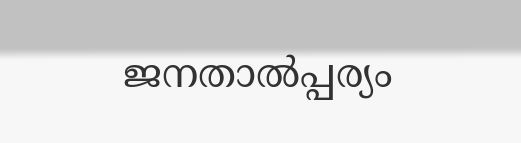ജനതാല്‍പ്പര്യം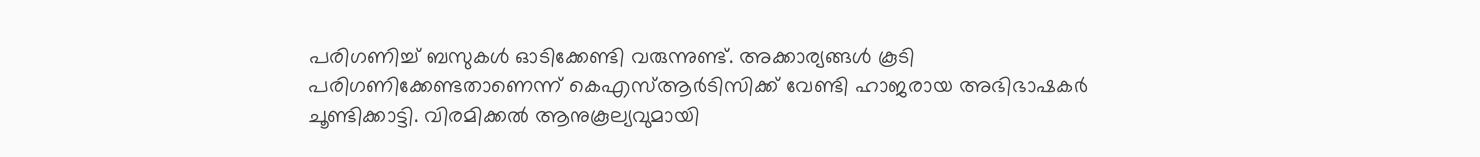പരിഗണിച്ച് ബസുകള്‍ ഓടിക്കേണ്ടി വരുന്നുണ്ട്. അക്കാര്യങ്ങള്‍ കൂടി പരിഗണിക്കേണ്ടതാണെന്ന് കെഎസ്ആര്‍ടിസിക്ക് വേണ്ടി ഹാജരായ അഭിഭാഷകര്‍ ചൂണ്ടിക്കാട്ടി. വിരമിക്കല്‍ ആനുകൂല്യവുമായി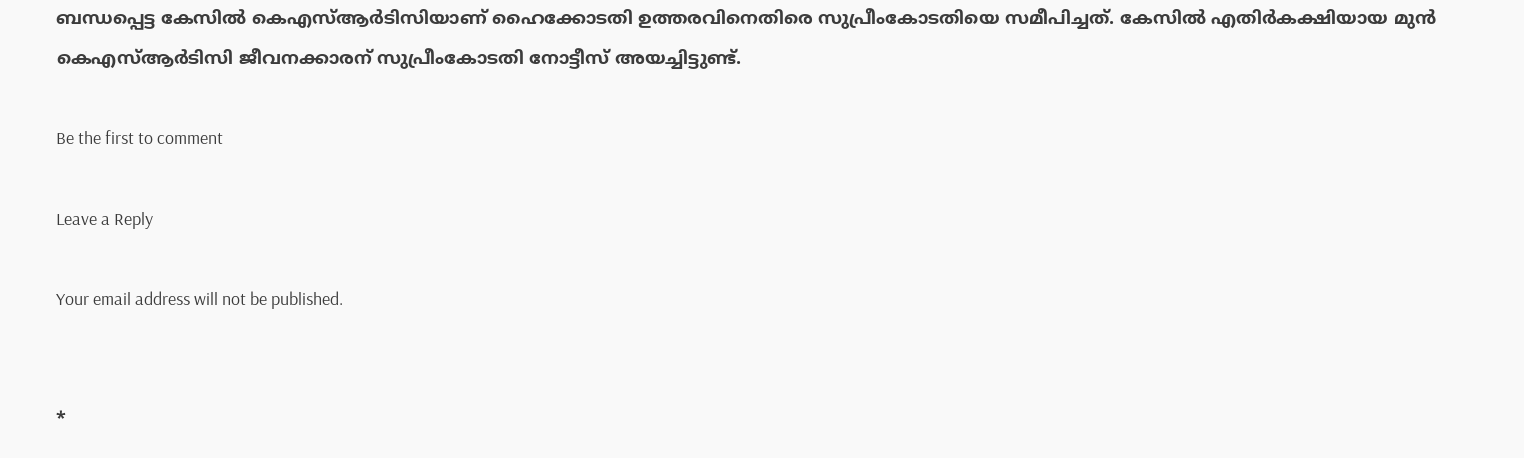ബന്ധപ്പെട്ട കേസില്‍ കെഎസ്ആര്‍ടിസിയാണ് ഹൈക്കോടതി ഉത്തരവിനെതിരെ സുപ്രീംകോടതിയെ സമീപിച്ചത്. കേസില്‍ എതിര്‍കക്ഷിയായ മുന്‍ കെഎസ്ആര്‍ടിസി ജീവനക്കാരന് സുപ്രീംകോടതി നോട്ടീസ് അയച്ചിട്ടുണ്ട്.

Be the first to comment

Leave a Reply

Your email address will not be published.


*